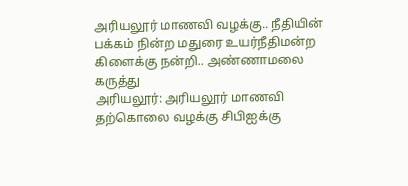அரியலூர் மாணவி வழக்கு.. நீதியின் பக்கம் நின்ற மதுரை உயர்நீதிமன்ற கிளைக்கு நன்றி.. அண்ணாமலை கருத்து
அரியலூர்: அரியலூர் மாணவி தற்கொலை வழக்கு சிபிஐக்கு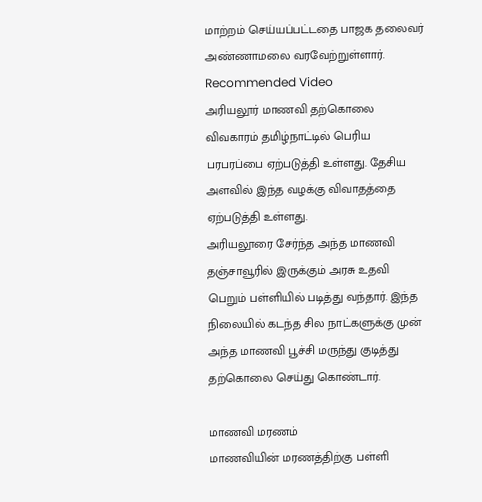மாற்றம் செய்யப்பட்டதை பாஜக தலைவர் அண்ணாமலை வரவேற்றுள்ளார்.
Recommended Video
அரியலூர் மாணவி தற்கொலை விவகாரம் தமிழ்நாட்டில் பெரிய பரபரப்பை ஏற்படுத்தி உள்ளது. தேசிய அளவில் இந்த வழக்கு விவாதத்தை ஏற்படுத்தி உள்ளது.
அரியலூரை சேர்ந்த அந்த மாணவி தஞ்சாவூரில் இருக்கும் அரசு உதவி பெறும் பள்ளியில் படித்து வந்தார். இந்த நிலையில் கடந்த சில நாட்களுக்கு முன் அந்த மாணவி பூச்சி மருந்து குடித்து தற்கொலை செய்து கொண்டார்.

மாணவி மரணம்
மாணவியின் மரணத்திற்கு பள்ளி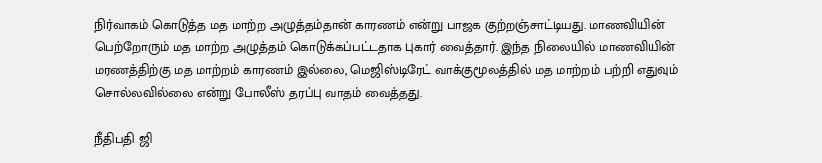நிர்வாகம் கொடுத்த மத மாற்ற அழுத்தம்தான் காரணம் என்று பாஜக குற்றஞ்சாட்டியது. மாணவியின் பெற்றோரும் மத மாற்ற அழுத்தம் கொடுக்கப்பட்டதாக புகார் வைத்தார். இந்த நிலையில் மாணவியின் மரணத்திற்கு மத மாற்றம் காரணம் இல்லை, மெஜிஸ்டிரேட் வாக்குமூலத்தில் மத மாற்றம் பற்றி எதுவும் சொல்லவில்லை என்று போலீஸ் தரப்பு வாதம் வைத்தது.

நீதிபதி ஜி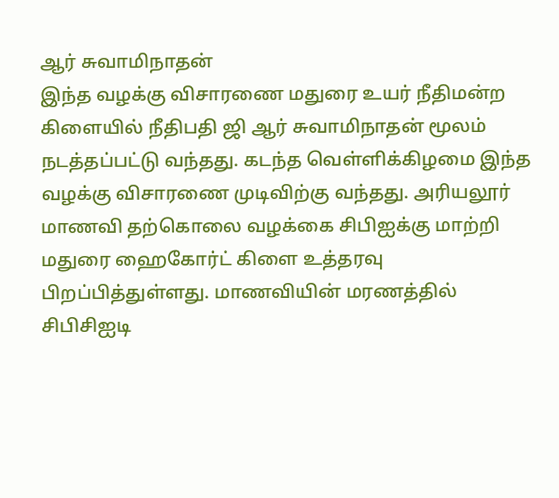ஆர் சுவாமிநாதன்
இந்த வழக்கு விசாரணை மதுரை உயர் நீதிமன்ற கிளையில் நீதிபதி ஜி ஆர் சுவாமிநாதன் மூலம் நடத்தப்பட்டு வந்தது. கடந்த வெள்ளிக்கிழமை இந்த வழக்கு விசாரணை முடிவிற்கு வந்தது. அரியலூர் மாணவி தற்கொலை வழக்கை சிபிஐக்கு மாற்றி மதுரை ஹைகோர்ட் கிளை உத்தரவு பிறப்பித்துள்ளது. மாணவியின் மரணத்தில் சிபிசிஐடி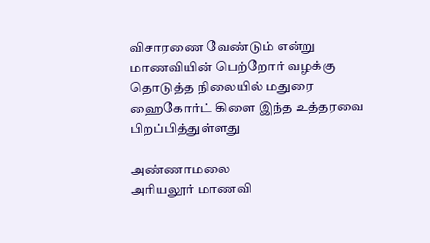விசாரணை வேண்டும் என்று மாணவியின் பெற்றோர் வழக்கு தொடுத்த நிலையில் மதுரை ஹைகோர்ட் கிளை இந்த உத்தரவை பிறப்பித்துள்ளது

அண்ணாமலை
அரியலூர் மாணவி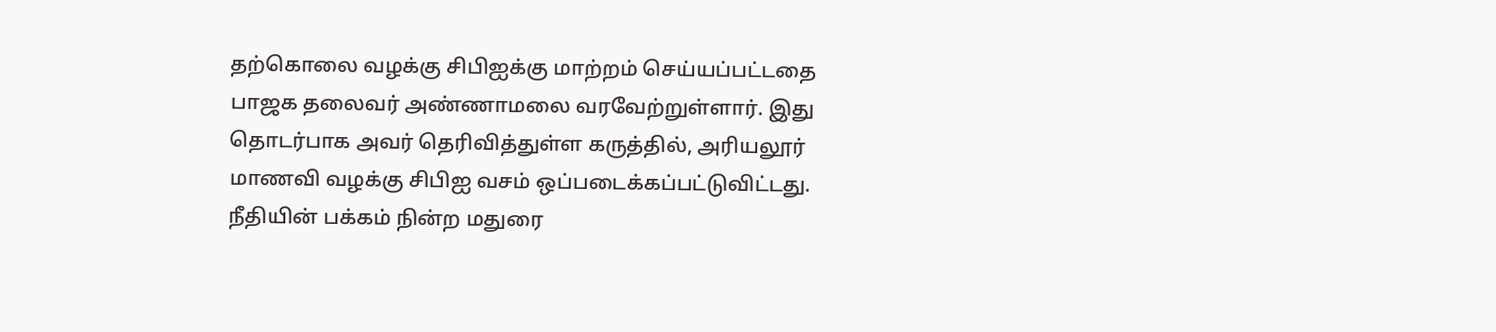தற்கொலை வழக்கு சிபிஐக்கு மாற்றம் செய்யப்பட்டதை பாஜக தலைவர் அண்ணாமலை வரவேற்றுள்ளார். இது தொடர்பாக அவர் தெரிவித்துள்ள கருத்தில், அரியலூர் மாணவி வழக்கு சிபிஐ வசம் ஒப்படைக்கப்பட்டுவிட்டது. நீதியின் பக்கம் நின்ற மதுரை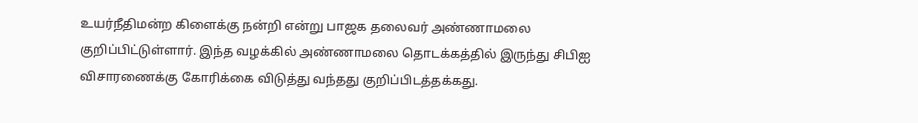உயர்நீதிமன்ற கிளைக்கு நன்றி என்று பாஜக தலைவர் அண்ணாமலை குறிப்பிட்டுள்ளார். இந்த வழக்கில் அண்ணாமலை தொடக்கத்தில் இருந்து சிபிஐ விசாரணைக்கு கோரிக்கை விடுத்து வந்தது குறிப்பிடத்தக்கது.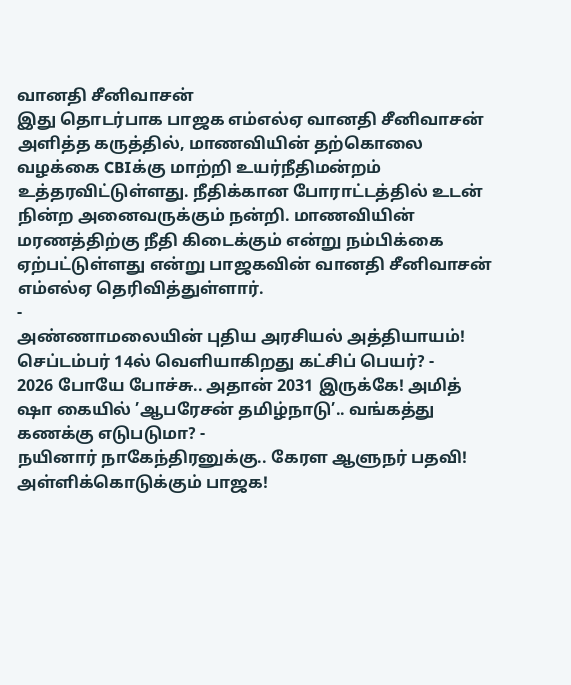வானதி சீனிவாசன்
இது தொடர்பாக பாஜக எம்எல்ஏ வானதி சீனிவாசன் அளித்த கருத்தில், மாணவியின் தற்கொலை வழக்கை CBIக்கு மாற்றி உயர்நீதிமன்றம் உத்தரவிட்டுள்ளது. நீதிக்கான போராட்டத்தில் உடன் நின்ற அனைவருக்கும் நன்றி. மாணவியின் மரணத்திற்கு நீதி கிடைக்கும் என்று நம்பிக்கை ஏற்பட்டுள்ளது என்று பாஜகவின் வானதி சீனிவாசன் எம்எல்ஏ தெரிவித்துள்ளார்.
-
அண்ணாமலையின் புதிய அரசியல் அத்தியாயம்! செப்டம்பர் 14ல் வெளியாகிறது கட்சிப் பெயர்? -
2026 போயே போச்சு.. அதான் 2031 இருக்கே! அமித் ஷா கையில் ’ஆபரேசன் தமிழ்நாடு’.. வங்கத்து கணக்கு எடுபடுமா? -
நயினார் நாகேந்திரனுக்கு.. கேரள ஆளுநர் பதவி! அள்ளிக்கொடுக்கும் பாஜக!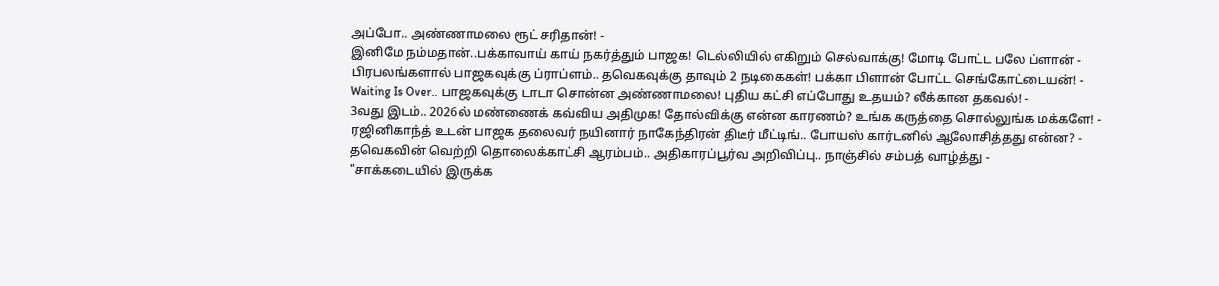அப்போ.. அண்ணாமலை ரூட் சரிதான்! -
இனிமே நம்மதான்..பக்காவாய் காய் நகர்த்தும் பாஜக! டெல்லியில் எகிறும் செல்வாக்கு! மோடி போட்ட பலே ப்ளான் -
பிரபலங்களால் பாஜகவுக்கு ப்ராப்ளம்.. தவெகவுக்கு தாவும் 2 நடிகைகள்! பக்கா பிளான் போட்ட செங்கோட்டையன்! -
Waiting Is Over.. பாஜகவுக்கு டாடா சொன்ன அண்ணாமலை! புதிய கட்சி எப்போது உதயம்? லீக்கான தகவல்! -
3வது இடம்.. 2026ல் மண்ணைக் கவ்விய அதிமுக! தோல்விக்கு என்ன காரணம்? உங்க கருத்தை சொல்லுங்க மக்களே! -
ரஜினிகாந்த் உடன் பாஜக தலைவர் நயினார் நாகேந்திரன் திடீர் மீட்டிங்.. போயஸ் கார்டனில் ஆலோசித்தது என்ன? -
தவெகவின் வெற்றி தொலைக்காட்சி ஆரம்பம்.. அதிகாரப்பூர்வ அறிவிப்பு.. நாஞ்சில் சம்பத் வாழ்த்து -
"சாக்கடையில் இருக்க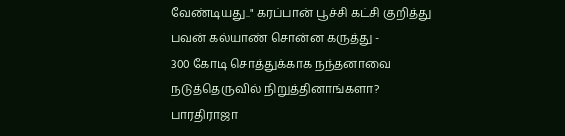வேண்டியது.." கரப்பான் பூச்சி கட்சி குறித்து பவன் கல்யாண் சொன்ன கருத்து -
300 கோடி சொத்துக்காக நந்தனாவை நடுத்தெருவில் நிறுத்தினாங்களா? பாரதிராஜா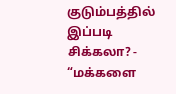குடும்பத்தில் இப்படி சிக்கலா? -
“மக்களை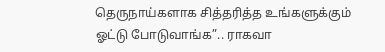தெருநாய்களாக சித்தரித்த உங்களுக்கும் ஓட்டு போடுவாங்க”.. ராகவா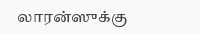லாரன்ஸுக்கு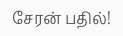சேரன் பதில்!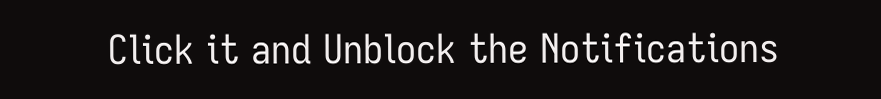Click it and Unblock the Notifications